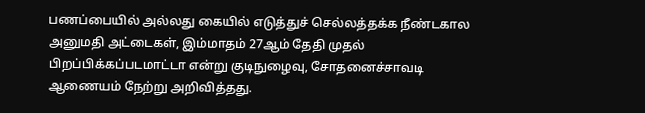பணப்பையில் அல்லது கையில் எடுத்துச் செல்லத்தக்க நீண்டகால அனுமதி அட்டைகள், இம்மாதம் 27ஆம் தேதி முதல் பிறப்பிக்கப்படமாட்டா என்று குடிநுழைவு, சோதனைச்சாவடி ஆணையம் நேற்று அறிவித்தது.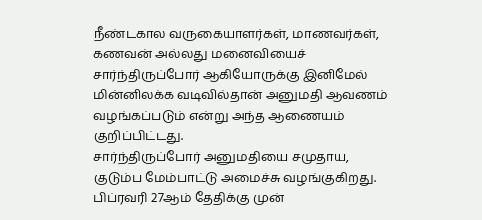நீண்டகால வருகையாளர்கள், மாணவர்கள், கணவன் அல்லது மனைவியைச் சார்ந்திருப்போர் ஆகியோருக்கு இனிமேல் மின்னிலக்க வடிவில்தான் அனுமதி ஆவணம் வழங்கப்படும் என்று அந்த ஆணையம் குறிப்பிட்டது.
சார்ந்திருப்போர் அனுமதியை சமுதாய, குடும்ப மேம்பாட்டு அமைச்சு வழங்குகிறது.
பிப்ரவரி 27ஆம் தேதிக்கு முன்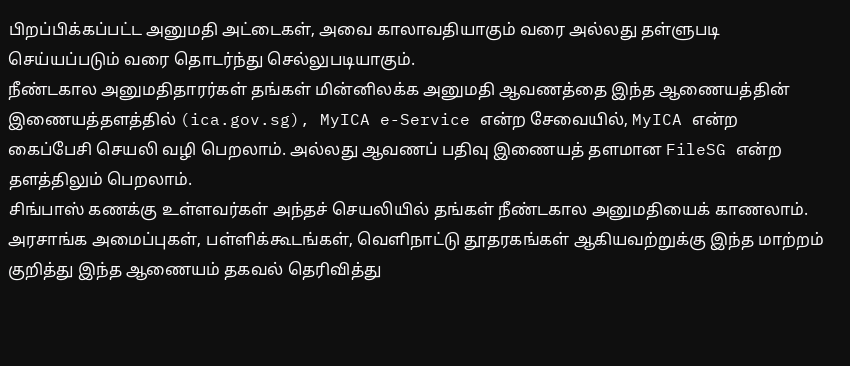பிறப்பிக்கப்பட்ட அனுமதி அட்டைகள், அவை காலாவதியாகும் வரை அல்லது தள்ளுபடி செய்யப்படும் வரை தொடர்ந்து செல்லுபடியாகும்.
நீண்டகால அனுமதிதாரர்கள் தங்கள் மின்னிலக்க அனுமதி ஆவணத்தை இந்த ஆணையத்தின் இணையத்தளத்தில் (ica.gov.sg), MyICA e-Service என்ற சேவையில், MyICA என்ற கைப்பேசி செயலி வழி பெறலாம். அல்லது ஆவணப் பதிவு இணையத் தளமான FileSG என்ற தளத்திலும் பெறலாம்.
சிங்பாஸ் கணக்கு உள்ளவர்கள் அந்தச் செயலியில் தங்கள் நீண்டகால அனுமதியைக் காணலாம்.
அரசாங்க அமைப்புகள், பள்ளிக்கூடங்கள், வெளிநாட்டு தூதரகங்கள் ஆகியவற்றுக்கு இந்த மாற்றம் குறித்து இந்த ஆணையம் தகவல் தெரிவித்து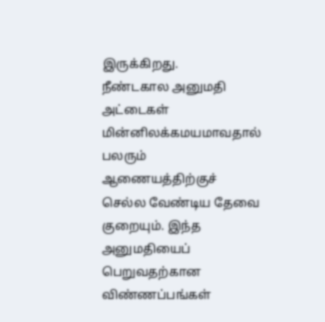இருக்கிறது.
நீண்டகால அனுமதி அட்டைகள் மின்னிலக்கமயமாவதால் பலரும் ஆணையத்திற்குச் செல்ல வேண்டிய தேவை குறையும். இந்த அனுமதியைப் பெறுவதற்கான விண்ணப்பங்கள்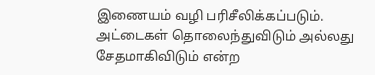இணையம் வழி பரிசீலிக்கப்படும்.
அட்டைகள் தொலைந்துவிடும் அல்லது சேதமாகிவிடும் என்ற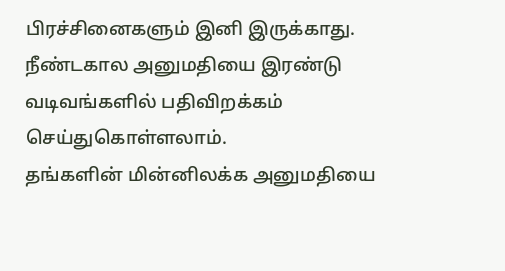பிரச்சினைகளும் இனி இருக்காது.
நீண்டகால அனுமதியை இரண்டு வடிவங்களில் பதிவிறக்கம் செய்துகொள்ளலாம்.
தங்களின் மின்னிலக்க அனுமதியை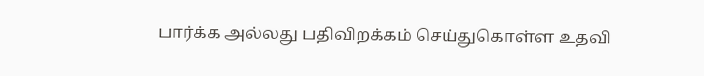பார்க்க அல்லது பதிவிறக்கம் செய்துகொள்ள உதவி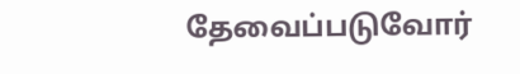தேவைப்படுவோர்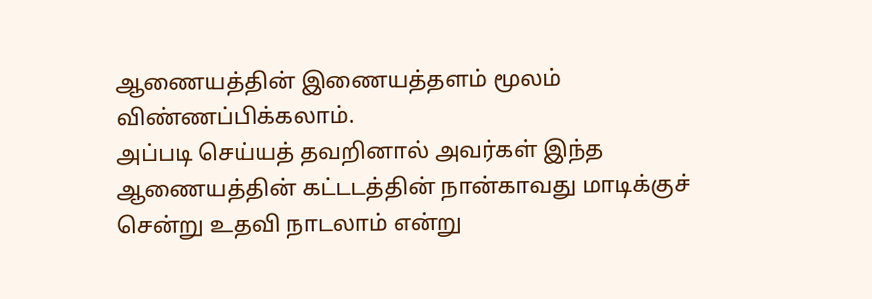ஆணையத்தின் இணையத்தளம் மூலம் விண்ணப்பிக்கலாம்.
அப்படி செய்யத் தவறினால் அவர்கள் இந்த ஆணையத்தின் கட்டடத்தின் நான்காவது மாடிக்குச் சென்று உதவி நாடலாம் என்று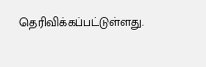தெரிவிக்கப்பட்டுள்ளது.